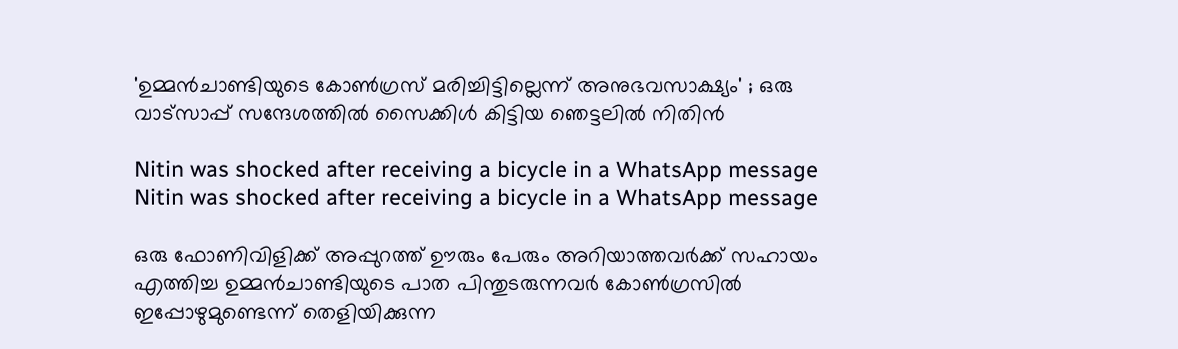'ഉമ്മന്‍ചാണ്ടിയുടെ കോണ്‍ഗ്രസ് മരിച്ചിട്ടില്ലെന്ന് അനുഭവസാക്ഷ്യം' ; ഒരു വാട്‌സാപ്പ് സന്ദേശത്തില്‍ സൈക്കിള്‍ കിട്ടിയ ഞെട്ടലില്‍ നിതിന്‍

Nitin was shocked after receiving a bicycle in a WhatsApp message
Nitin was shocked after receiving a bicycle in a WhatsApp message

ഒരു ഫോണിവിളിക്ക് അപ്പുറത്ത് ഊരും പേരും അറിയാത്തവര്‍ക്ക് സഹായം എത്തിച്ച ഉമ്മന്‍ചാണ്ടിയുടെ പാത പിന്തുടരുന്നവര്‍ കോണ്‍ഗ്രസില്‍ ഇപ്പോഴുമുണ്ടെന്ന് തെളിയിക്കുന്ന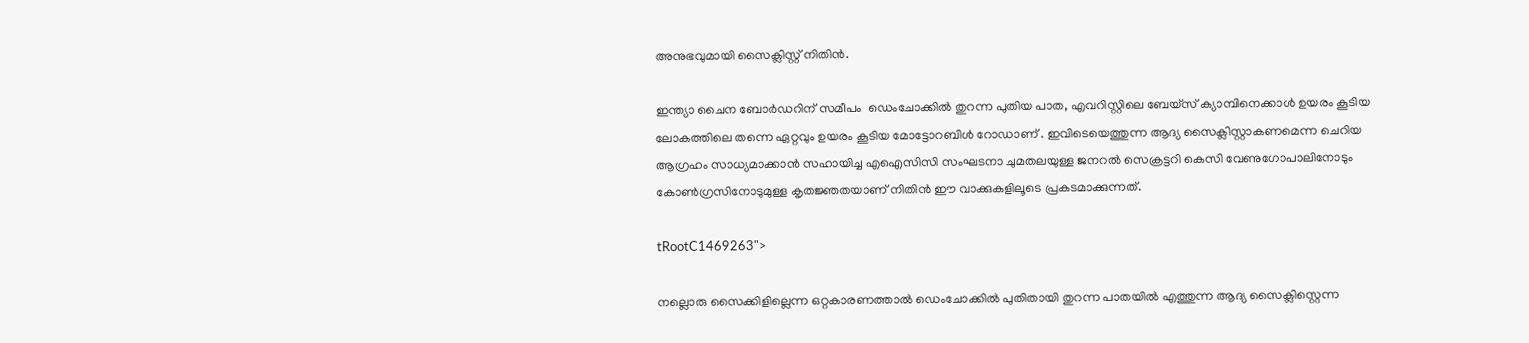അനുഭവുമായി സൈക്ലിസ്റ്റ് നിതിന്‍.

ഇന്ത്യാ ചൈന ബോര്‍ഡറിന് സമീപം  ഡെംചോക്കില്‍ തുറന്ന പുതിയ പാത, എവറിസ്റ്റിലെ ബേയ്‌സ് ക്യാമ്പിനെക്കാള്‍ ഉയരം കൂടിയ ലോകത്തിലെ തന്നെ ഏറ്റവും ഉയരം കൂടിയ മോട്ടോറബിള്‍ റോഡാണ് . ഇവിടെയെത്തുന്ന ആദ്യ സൈക്ലിസ്റ്റാകണമെന്ന ചെറിയ ആഗ്രഹം സാധ്യമാക്കാന്‍ സഹായിച്ച എഐസിസി സംഘടനാ ചുമതലയുള്ള ജനറല്‍ സെക്രട്ടറി കെസി വേണുഗോപാലിനോടും കോണ്‍ഗ്രസിനോടുമുള്ള കൃതജ്ഞതയാണ് നിതിന്‍ ഈ വാക്കുകളിലൂടെ പ്രകടമാക്കുന്നത്.

tRootC1469263">

നല്ലൊരു സൈക്കിളില്ലെന്ന ഒറ്റകാരണത്താല്‍ ഡെംചോക്കില്‍ പുതിതായി തുറന്ന പാതയില്‍ എത്തുന്ന ആദ്യ സൈക്ലിസ്റ്റെന്ന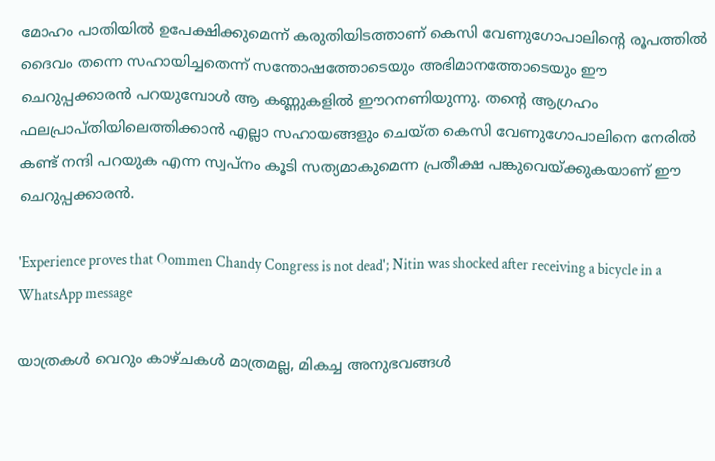മോഹം പാതിയില്‍ ഉപേക്ഷിക്കുമെന്ന് കരുതിയിടത്താണ് കെസി വേണുഗോപാലിന്റെ രൂപത്തില്‍ ദൈവം തന്നെ സഹായിച്ചതെന്ന് സന്തോഷത്തോടെയും അഭിമാനത്തോടെയും ഈ ചെറുപ്പക്കാരന്‍ പറയുമ്പോള്‍ ആ കണ്ണുകളില്‍ ഈറനണിയുന്നു. തന്റെ ആഗ്രഹം ഫലപ്രാപ്തിയിലെത്തിക്കാന്‍ എല്ലാ സഹായങ്ങളും ചെയ്ത കെസി വേണുഗോപാലിനെ നേരില്‍ കണ്ട് നന്ദി പറയുക എന്ന സ്വപ്‌നം കൂടി സത്യമാകുമെന്ന പ്രതീക്ഷ പങ്കുവെയ്ക്കുകയാണ് ഈ ചെറുപ്പക്കാരന്‍.

'Experience proves that Oommen Chandy Congress is not dead'; Nitin was shocked after receiving a bicycle in a WhatsApp message

യാത്രകള്‍ വെറും കാഴ്ചകള്‍ മാത്രമല്ല, മികച്ച അനുഭവങ്ങള്‍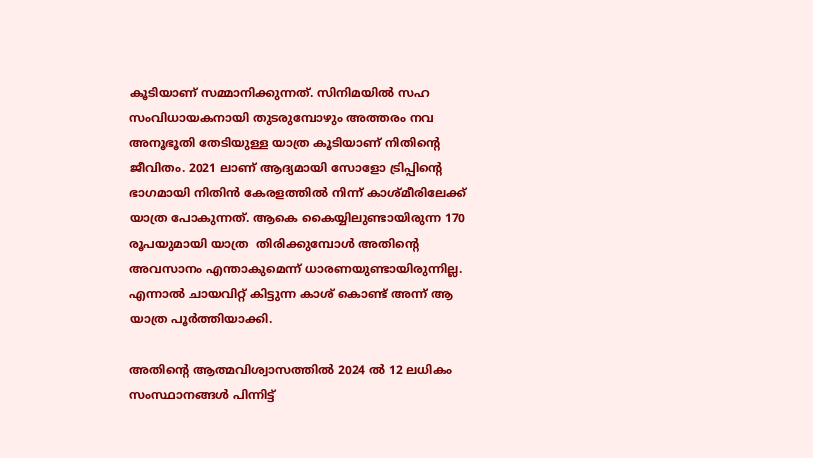കൂടിയാണ് സമ്മാനിക്കുന്നത്. സിനിമയില്‍ സഹ സംവിധായകനായി തുടരുമ്പോഴും അത്തരം നവ അനൂഭൂതി തേടിയുള്ള യാത്ര കൂടിയാണ് നിതിന്റെ ജീവിതം. 2021 ലാണ് ആദ്യമായി സോളോ ട്രിപ്പിന്റെ ഭാഗമായി നിതിന്‍ കേരളത്തില്‍ നിന്ന് കാശ്മീരിലേക്ക് യാത്ര പോകുന്നത്. ആകെ കൈയ്യിലുണ്ടായിരുന്ന 170 രൂപയുമായി യാത്ര  തിരിക്കുമ്പോള്‍ അതിന്റെ അവസാനം എന്താകുമെന്ന് ധാരണയുണ്ടായിരുന്നില്ല. എന്നാല്‍ ചായവിറ്റ് കിട്ടുന്ന കാശ് കൊണ്ട് അന്ന് ആ യാത്ര പൂര്‍ത്തിയാക്കി.

അതിന്റെ ആത്മവിശ്വാസത്തില്‍ 2024 ല്‍ 12 ലധികം സംസ്ഥാനങ്ങള്‍ പിന്നിട്ട്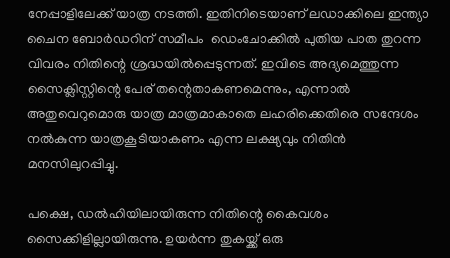നേപ്പാളിലേക്ക് യാത്ര നടത്തി. ഇതിനിടെയാണ് ലഡാക്കിലെ ഇന്ത്യാ ചൈന ബോര്‍ഡറിന് സമീപം  ഡെംചോക്കില്‍ പുതിയ പാത തുറന്ന വിവരം നിതിന്റെ ശ്രദ്ധയില്‍പ്പെടുന്നത്. ഇവിടെ അദ്യമെത്തുന്ന സൈക്ലിസ്റ്റിന്റെ പേര് തന്റെതാകണമെന്നും, എന്നാല്‍ അതുവെറുമൊരു യാത്ര മാത്രമാകാതെ ലഹരിക്കെതിരെ സന്ദേശം നല്‍കുന്ന യാത്രകൂടിയാകണം എന്ന ലക്ഷ്യവും നിതിന്‍ മനസിലുറപ്പിച്ചു.

പക്ഷെ, ഡല്‍ഹിയിലായിരുന്ന നിതിന്റെ കൈവശം സൈക്കിളില്ലായിരുന്നു. ഉയര്‍ന്ന തുകയ്ക്ക് ഒരു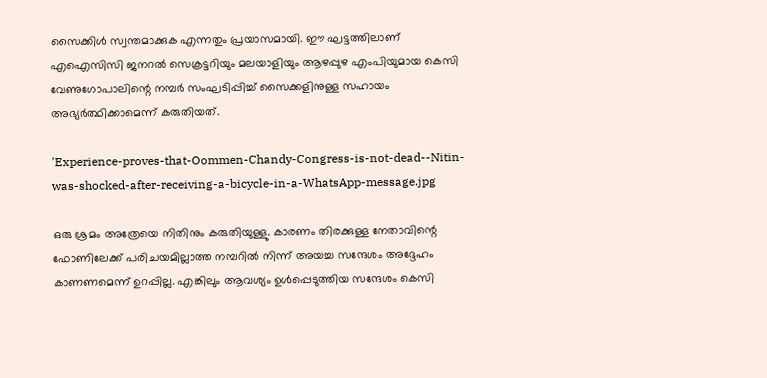സൈക്കിള്‍ സ്വന്തമാക്കുക എന്നതും പ്രയാസമായി. ഈ ഘട്ടത്തിലാണ് എഐസിസി ജനറല്‍ സെക്രട്ടറിയും മലയാളിയും ആഴപ്പുഴ എംപിയുമായ കെസി വേണുഗോപാലിന്റെ നമ്പര്‍ സംഘടിപ്പിച്ച് സൈക്കളിനുള്ള സഹായം അഭ്യര്‍ത്ഥിക്കാമെന്ന് കരുതിയത്.

'Experience-proves-that-Oommen-Chandy-Congress-is-not-dead--Nitin-was-shocked-after-receiving-a-bicycle-in-a-WhatsApp-message.jpg

ഒരു ശ്രമം അത്രേയെ നിതിനും കരുതിയുള്ളു. കാരണം തിരക്കുള്ള നേതാവിന്റെ ഫോണിലേക്ക് പരിചയമില്ലാത്ത നമ്പറില്‍ നിന്ന് അയച്ച സന്ദേശം അദ്ദേഹം കാണണമെന്ന് ഉറപ്പില്ല. എങ്കിലും ആവശ്യം ഉള്‍പ്പെടുത്തിയ സന്ദേശം കെസി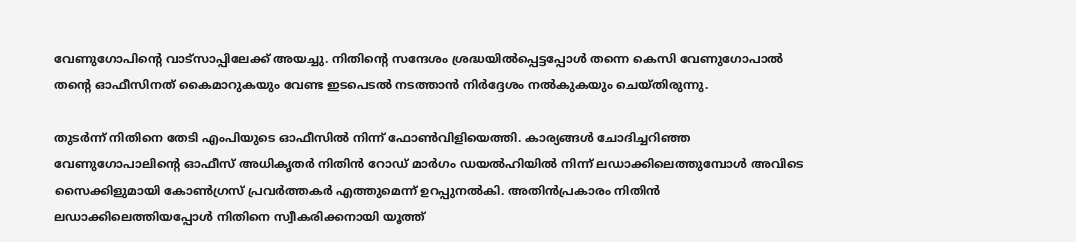വേണുഗോപിന്റെ വാട്‌സാപ്പിലേക്ക് അയച്ചു. നിതിന്റെ സന്ദേശം ശ്രദ്ധയില്‍പ്പെട്ടപ്പോള്‍ തന്നെ കെസി വേണുഗോപാല്‍ തന്റെ ഓഫീസിനത് കൈമാറുകയും വേണ്ട ഇടപെടല്‍ നടത്താന്‍ നിര്‍ദ്ദേശം നല്‍കുകയും ചെയ്തിരുന്നു.

തുടര്‍ന്ന് നിതിനെ തേടി എംപിയുടെ ഓഫീസില്‍ നിന്ന് ഫോണ്‍വിളിയെത്തി. കാര്യങ്ങള്‍ ചോദിച്ചറിഞ്ഞ വേണുഗോപാലിന്റെ ഓഫീസ് അധികൃതര്‍ നിതിന്‍ റോഡ് മാര്‍ഗം ഡയല്‍ഹിയില്‍ നിന്ന് ലഡാക്കിലെത്തുമ്പോള്‍ അവിടെ സൈക്കിളുമായി കോണ്‍ഗ്രസ് പ്രവര്‍ത്തകര്‍ എത്തുമെന്ന് ഉറപ്പുനല്‍കി. അതിന്‍പ്രകാരം നിതിന്‍ ലഡാക്കിലെത്തിയപ്പോള്‍ നിതിനെ സ്വീകരിക്കനായി യൂത്ത്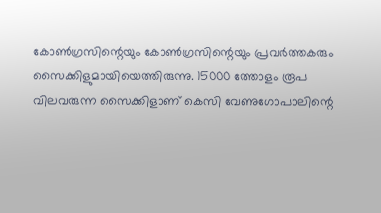കോണ്‍ഗ്രസിന്റെയും കോണ്‍ഗ്രസിന്റെയും പ്രവര്‍ത്തകരും സൈക്കിളുമായിയെത്തിരുന്നു. 15000 ത്തോളം രൂപ വിലവരുന്ന സൈക്കിളാണ് കെസി വേണുഗോപാലിന്റെ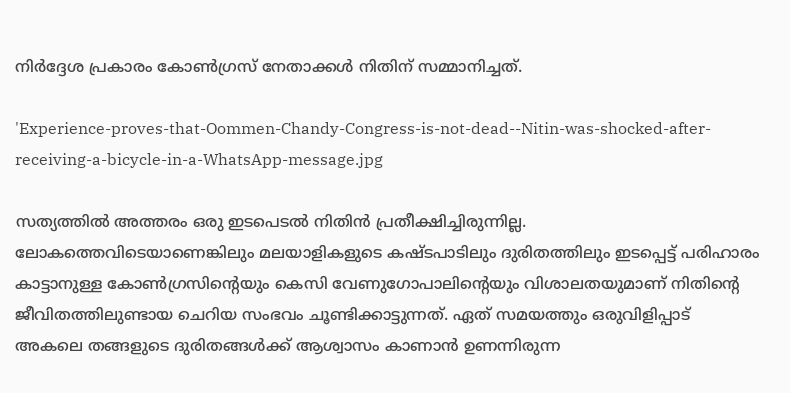നിര്‍ദ്ദേശ പ്രകാരം കോണ്‍ഗ്രസ് നേതാക്കള്‍ നിതിന് സമ്മാനിച്ചത്.

'Experience-proves-that-Oommen-Chandy-Congress-is-not-dead--Nitin-was-shocked-after-receiving-a-bicycle-in-a-WhatsApp-message.jpg

സത്യത്തില്‍ അത്തരം ഒരു ഇടപെടല്‍ നിതിന്‍ പ്രതീക്ഷിച്ചിരുന്നില്ല. ലോകത്തെവിടെയാണെങ്കിലും മലയാളികളുടെ കഷ്ടപാടിലും ദുരിതത്തിലും ഇടപ്പെട്ട് പരിഹാരം കാട്ടാനുള്ള കോണ്‍ഗ്രസിന്റെയും കെസി വേണുഗോപാലിന്റെയും വിശാലതയുമാണ് നിതിന്റെ ജീവിതത്തിലുണ്ടായ ചെറിയ സംഭവം ചൂണ്ടിക്കാട്ടുന്നത്. ഏത് സമയത്തും ഒരുവിളിപ്പാട് അകലെ തങ്ങളുടെ ദുരിതങ്ങള്‍ക്ക് ആശ്വാസം കാണാന്‍ ഉണന്നിരുന്ന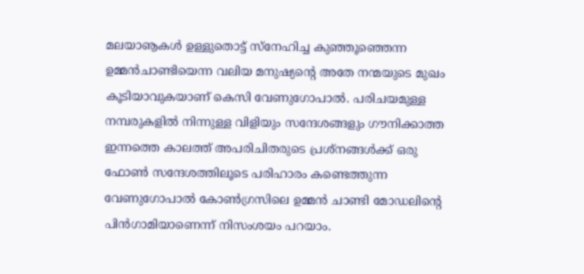മലയാൡകള്‍ ഉള്ളുതൊട്ട് സ്‌നേഹിച്ച കുഞ്ഞൂഞ്ഞെന്ന ഉമ്മന്‍ചാണ്ടിയെന്ന വലിയ മനുഷ്യന്റെ അതേ നന്മയുടെ മുഖം കൂടിയാവുകയാണ് കെസി വേണുഗോപാല്‍. പരിചയമുള്ള നമ്പരുകളില്‍ നിന്നുള്ള വിളിയും സന്ദേശങ്ങളും ഗൗനിക്കാത്ത ഇന്നത്തെ കാലത്ത് അപരിചിതരുടെ പ്രശ്‌നങ്ങള്‍ക്ക് ഒരു ഫോണ്‍ സന്ദേശത്തിലൂടെ പരിഹാരം കണ്ടെത്തുന്ന വേണുഗോപാല്‍ കോണ്‍ഗ്രസിലെ ഉമ്മന്‍ ചാണ്ടി മോഡലിന്റെ പിന്‍ഗാമിയാണെന്ന് നിസംശയം പറയാം.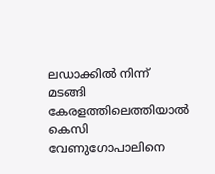ലഡാക്കില്‍ നിന്ന് മടങ്ങി കേരളത്തിലെത്തിയാല്‍ കെസി വേണുഗോപാലിനെ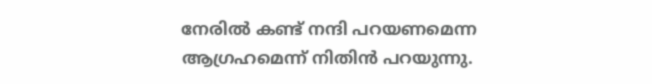നേരില്‍ കണ്ട് നന്ദി പറയണമെന്ന ആഗ്രഹമെന്ന് നിതിന്‍ പറയുന്നു.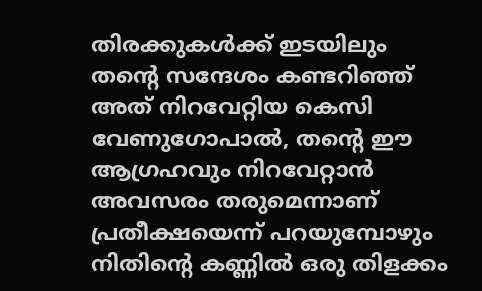തിരക്കുകള്‍ക്ക് ഇടയിലും തന്റെ സന്ദേശം കണ്ടറിഞ്ഞ് അത് നിറവേറ്റിയ കെസി വേണുഗോപാല്‍, തന്റെ ഈ ആഗ്രഹവും നിറവേറ്റാന്‍ അവസരം തരുമെന്നാണ് പ്രതീക്ഷയെന്ന് പറയുമ്പോഴും നിതിന്റെ കണ്ണില്‍ ഒരു തിളക്കം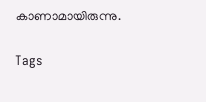കാണാമായിരുന്നു.

Tags